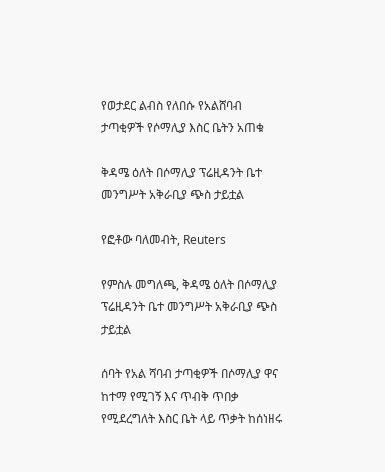የወታደር ልብስ የለበሱ የአልሸባብ ታጣቂዎች የሶማሊያ እስር ቤትን አጠቁ

ቅዳሜ ዕለት በሶማሊያ ፕሬዚዳንት ቤተ መንግሥት አቅራቢያ ጭስ ታይቷል

የፎቶው ባለመብት, Reuters

የምስሉ መግለጫ, ቅዳሜ ዕለት በሶማሊያ ፕሬዚዳንት ቤተ መንግሥት አቅራቢያ ጭስ ታይቷል

ሰባት የአል ሻባብ ታጣቂዎች በሶማሊያ ዋና ከተማ የሚገኝ እና ጥብቅ ጥበቃ የሚደረግለት እስር ቤት ላይ ጥቃት ከሰነዘሩ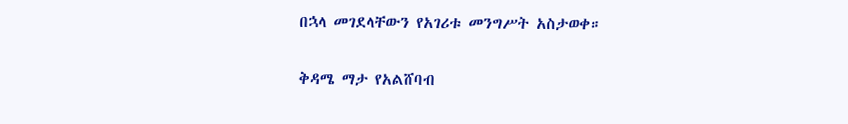በኋላ መገደላቸውን የአገሪቱ መንግሥት አስታወቀ።

ቅዳሜ ማታ የአልሸባብ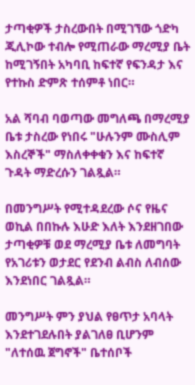ታጣቂዎች ታስረውበት በሚገኘው ጎድካ ጂሊኮው ተብሎ የሚጠራው ማረሚያ ቤት ከሚገኝበት አካባቢ ከፍተኛ የፍንዳታ እና የተኩስ ድምጽ ተሰምቶ ነበር።

አል ሻባብ ባወጣው መግለጫ በማረሚያ ቤቱ ታስረው የነበሩ "ሁሉንም ሙስሊም እስረኞች" ማስለቀቀቁን እና ከፍተኛ ጉዳት ማድረሱን ገልጿል።

በመንግሥት የሚተዳደረው ሶና የዜና ወኪል በበኩሉ እሁድ እለት እንደዘገበው ታጣቂዎቹ ወደ ማረሚያ ቤቱ ለመግባት የአገሪቱን ወታደር የደንብ ልብስ ለብሰው እንደነበር ገልጿል።

መንግሥት ምን ያህል የፀጥታ አባላት እንደተገደሉበት ያልገለፀ ቢሆንም "ለተሰዉ ጀግኖች" ቤተሰቦች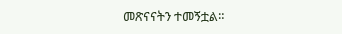መጽናናትን ተመኝቷል።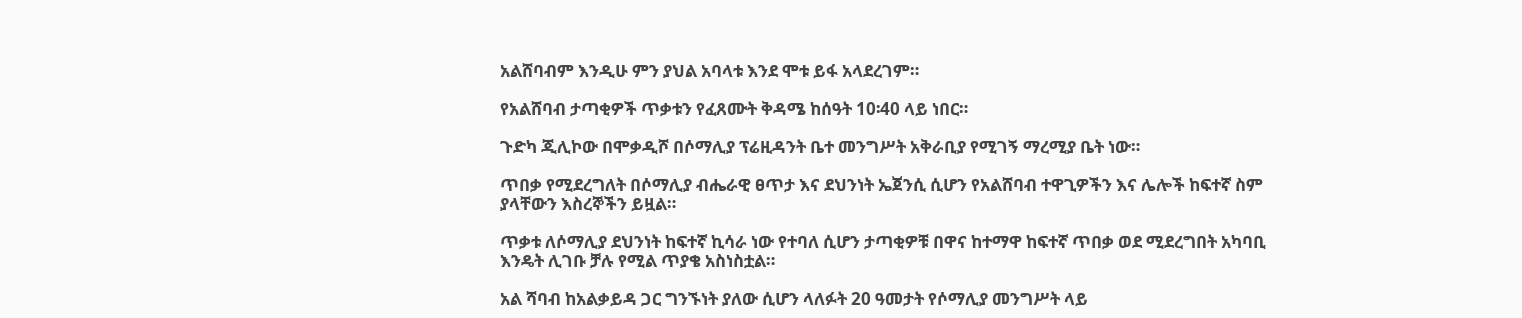አልሸባብም እንዲሁ ምን ያህል አባላቱ እንደ ሞቱ ይፋ አላደረገም።

የአልሸባብ ታጣቂዎች ጥቃቱን የፈጸሙት ቅዳሜ ከሰዓት 10፡40 ላይ ነበር።

ጉድካ ጂሊኮው በሞቃዲሾ በሶማሊያ ፕሬዚዳንት ቤተ መንግሥት አቅራቢያ የሚገኝ ማረሚያ ቤት ነው።

ጥበቃ የሚደረግለት በሶማሊያ ብሔራዊ ፀጥታ እና ደህንነት ኤጀንሲ ሲሆን የአልሸባብ ተዋጊዎችን እና ሌሎች ከፍተኛ ስም ያላቸውን እስረኞችን ይዟል።

ጥቃቱ ለሶማሊያ ደህንነት ከፍተኛ ኪሳራ ነው የተባለ ሲሆን ታጣቂዎቹ በዋና ከተማዋ ከፍተኛ ጥበቃ ወደ ሚደረግበት አካባቢ እንዴት ሊገቡ ቻሉ የሚል ጥያቄ አስነስቷል።

አል ሻባብ ከአልቃይዳ ጋር ግንኙነት ያለው ሲሆን ላለፉት 20 ዓመታት የሶማሊያ መንግሥት ላይ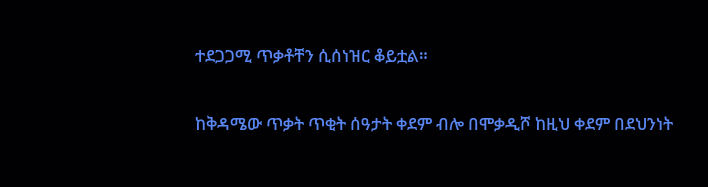ተደጋጋሚ ጥቃቶቸን ሲሰነዝር ቆይቷል።

ከቅዳሜው ጥቃት ጥቂት ሰዓታት ቀደም ብሎ በሞቃዲሾ ከዚህ ቀደም በደህንነት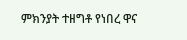ምክንያት ተዘግቶ የነበረ ዋና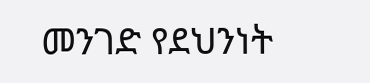መንገድ የደህንነት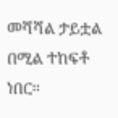መሻሻል ታይቷል በሚል ተከፍቶ ነበር።